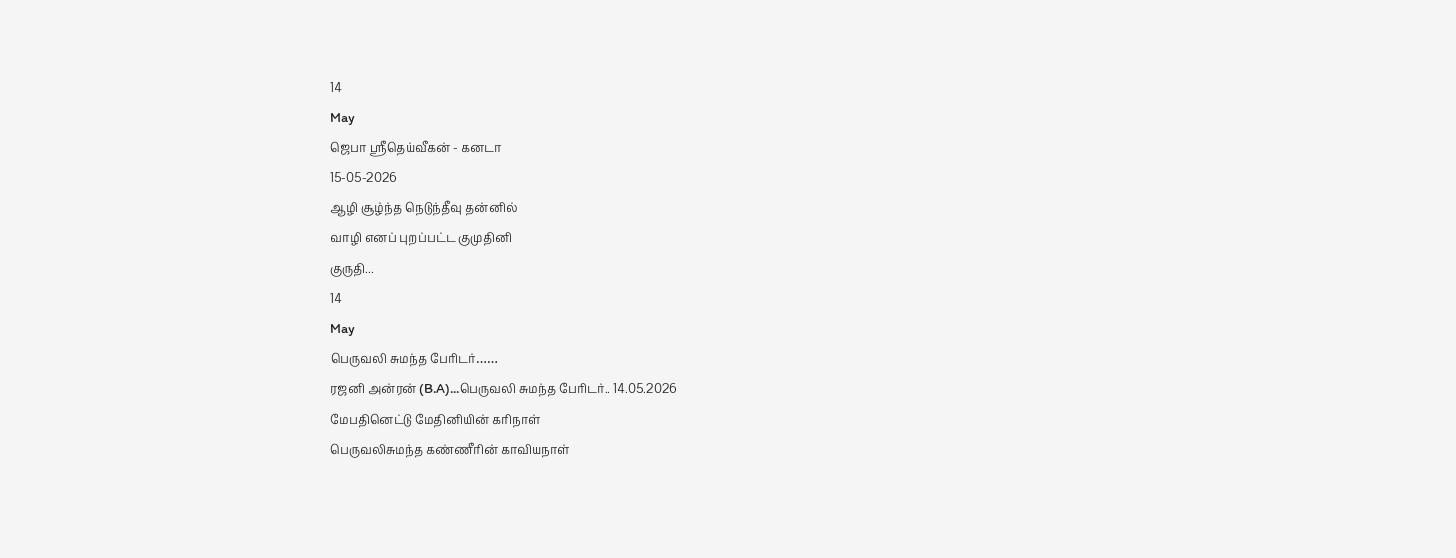14
May
ஜெபா ஸ்ரீதெய்வீகன் - கனடா
15-05-2026
ஆழி சூழ்ந்த நெடுந்தீவு தன்னில்
வாழி எனப் புறப்பட்ட குமுதினி
குருதி...
14
May
பெருவலி சுமந்த பேரிடர்……
ரஜனி அன்ரன் (B.A)...பெருவலி சுமந்த பேரிடர்.. 14.05.2026
மேபதினெட்டு மேதினியின் கரிநாள்
பெருவலிசுமந்த கண்ணீரின் காவியநாள்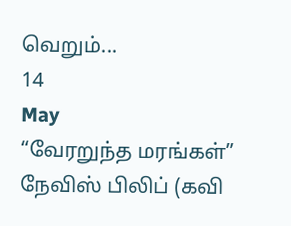வெறும்...
14
May
“வேரறுந்த மரங்கள்”
நேவிஸ் பிலிப் (கவி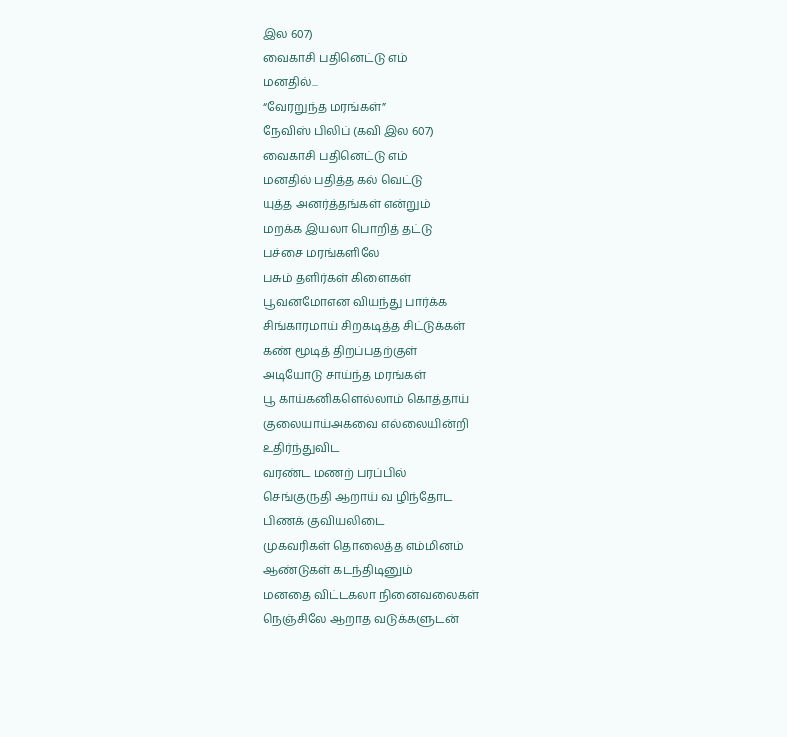இல 607)
வைகாசி பதினெட்டு எம்
மனதில்...
“வேரறுந்த மரங்கள்”
நேவிஸ் பிலிப் (கவி இல 607)
வைகாசி பதினெட்டு எம்
மனதில் பதித்த கல் வெட்டு
யுத்த அனர்த்தங்கள் என்றும்
மறக்க இயலா பொறித் தட்டு
பச்சை மரங்களிலே
பசும் தளிர்கள் கிளைகள்
பூவனமோஎன வியந்து பார்க்க
சிங்காரமாய் சிறகடித்த சிட்டுக்கள்
கண் மூடித் திறப்பதற்குள்
அடியோடு சாய்ந்த மரங்கள்
பூ காய்கனிகளெல்லாம் கொத்தாய்
குலையாய்அகவை எல்லையின்றி
உதிர்ந்துவிட
வரண்ட மணற் பரப்பில்
செங்குருதி ஆறாய் வ ழிந்தோட
பிணக் குவியலிடை
முகவரிகள் தொலைத்த எம்மினம்
ஆண்டுகள் கடந்திடினும்
மனதை விட்டகலா நினைவலைகள்
நெஞ்சிலே ஆறாத வடுக்களுடன்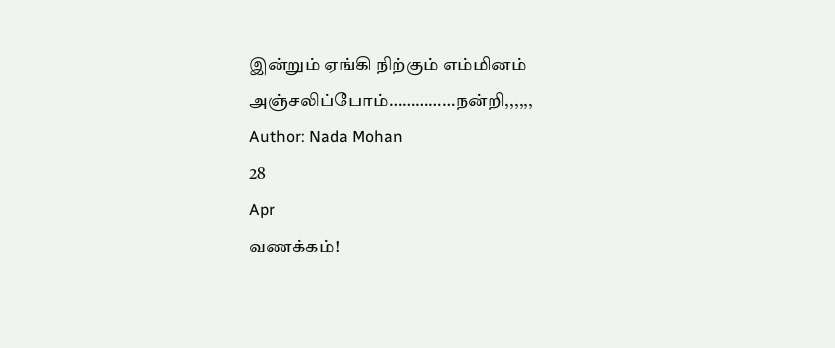இன்றும் ஏங்கி நிற்கும் எம்மினம்
அஞ்சலிப்போம்……………நன்றி,,,,,,
Author: Nada Mohan
28
Apr
வணக்கம்!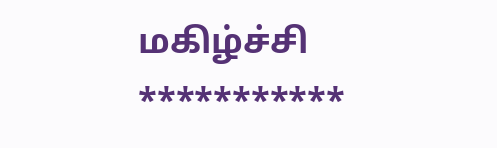மகிழ்ச்சி
***********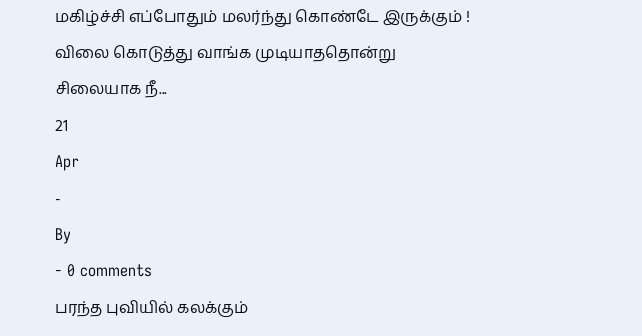மகிழ்ச்சி எப்போதும் மலர்ந்து கொண்டே இருக்கும் !
விலை கொடுத்து வாங்க முடியாததொன்று
சிலையாக நீ...
21
Apr
-
By
- 0 comments
பரந்த புவியில் கலக்கும்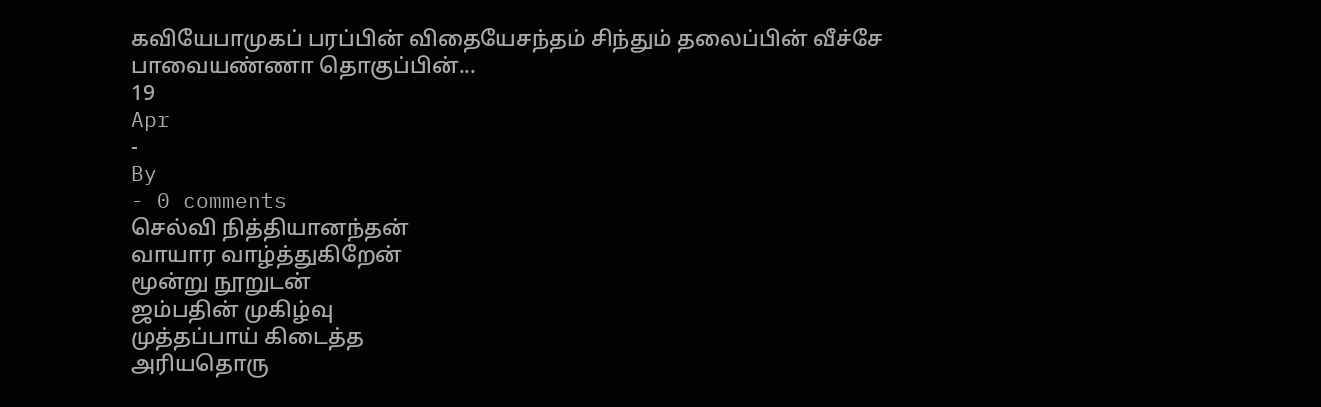கவியேபாமுகப் பரப்பின் விதையேசந்தம் சிந்தும் தலைப்பின் வீச்சே
பாவையண்ணா தொகுப்பின்...
19
Apr
-
By
- 0 comments
செல்வி நித்தியானந்தன்
வாயார வாழ்த்துகிறேன்
மூன்று நூறுடன்
ஜம்பதின் முகிழ்வு
முத்தப்பாய் கிடைத்த
அரியதொரு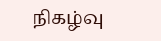நிகழ்வு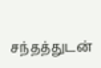சந்தத்துடன்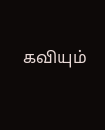கவியும்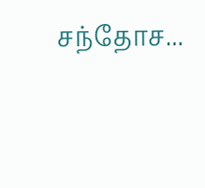சந்தோச...